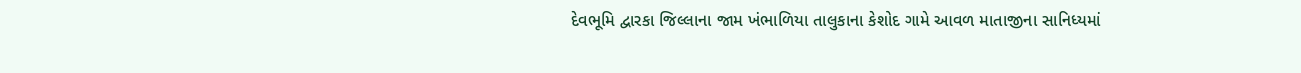દેવભૂમિ દ્વારકા જિલ્લાના જામ ખંભાળિયા તાલુકાના કેશોદ ગામે આવળ માતાજીના સાનિધ્યમાં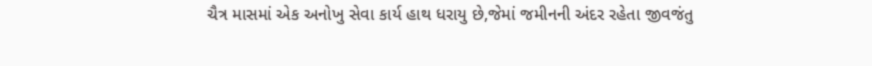ચૈત્ર માસમાં એક અનોખુ સેવા કાર્ય હાથ ધરાયુ છે,જેમાં જમીનની અંદર રહેતા જીવજંતુ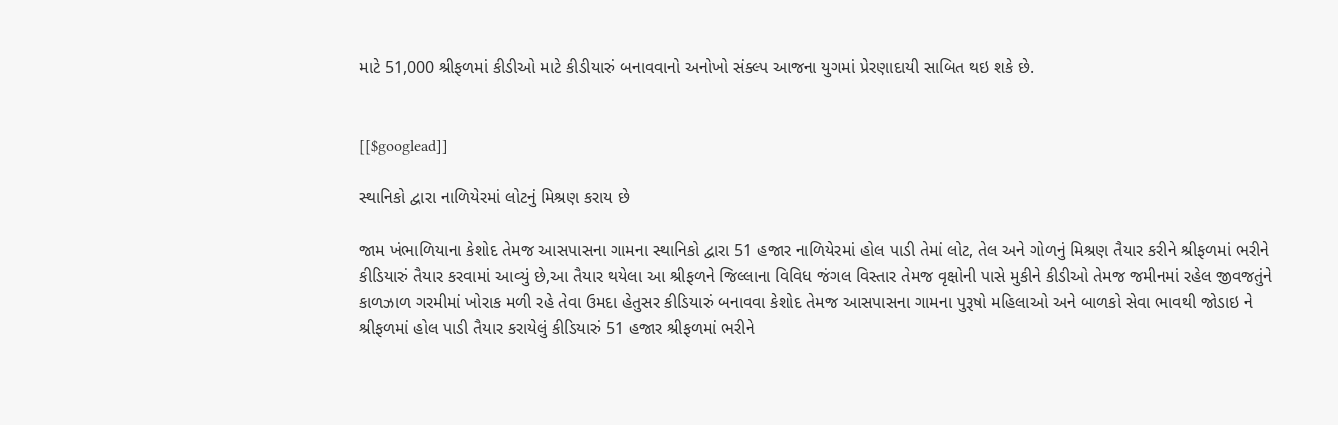માટે 51,000 શ્રીફળમાં કીડીઓ માટે કીડીયારું બનાવવાનો અનોખો સંક્લ્પ આજના યુગમાં પ્રેરણાદાયી સાબિત થઇ શકે છે.


[[$googlead]]

સ્થાનિકો દ્વારા નાળિયેરમાં લોટનું મિશ્રણ કરાય છે

જામ ખંભાળિયાના કેશોદ તેમજ આસપાસના ગામના સ્થાનિકો દ્વારા 51 હજાર નાળિયેરમાં હોલ પાડી તેમાં લોટ, તેલ અને ગોળનું મિશ્રણ તૈયાર કરીને શ્રીફળમાં ભરીને કીડિયારું તૈયાર કરવામાં આવ્યું છે,આ તૈયાર થયેલા આ શ્રીફળને જિલ્લાના વિવિધ જંગલ વિસ્તાર તેમજ વૃક્ષોની પાસે મુકીને કીડીઓ તેમજ જમીનમાં રહેલ જીવજતુંને કાળઝાળ ગરમીમાં ખોરાક મળી રહે તેવા ઉમદા હેતુસર કીડિયારું બનાવવા કેશોદ તેમજ આસપાસના ગામના પુરૂષો મહિલાઓ અને બાળકો સેવા ભાવથી જોડાઇ ને શ્રીફળમાં હોલ પાડી તૈયાર કરાયેલું કીડિયારું 51 હજાર શ્રીફળમાં ભરીને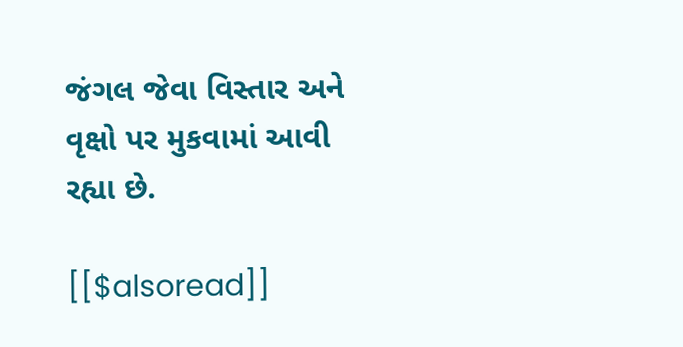જંગલ જેવા વિસ્તાર અને વૃક્ષો પર મુકવામાં આવી રહ્યા છે.

[[$alsoread]]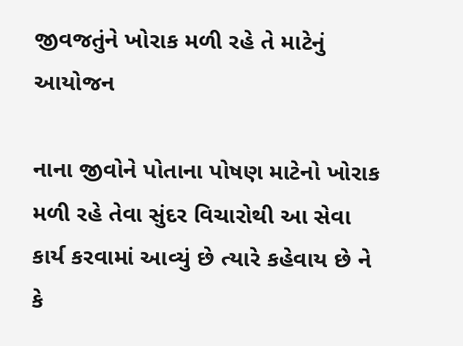જીવજતુંને ખોરાક મળી રહે તે માટેનું આયોજન

નાના જીવોને પોતાના પોષણ માટેનો ખોરાક મળી રહે તેવા સુંદર વિચારોથી આ સેવા કાર્ય કરવામાં આવ્યું છે ત્યારે કહેવાય છે ને કે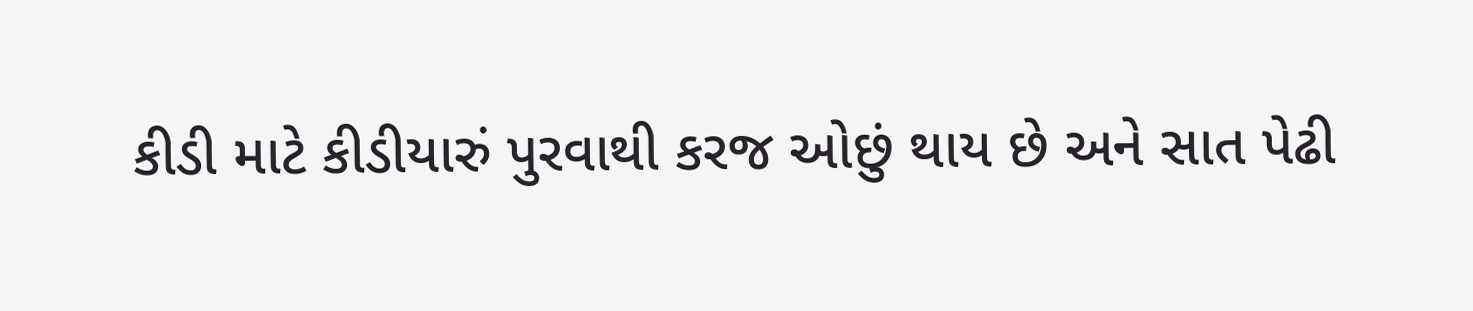કીડી માટે કીડીયારું પુરવાથી કરજ ઓછું થાય છે અને સાત પેઢી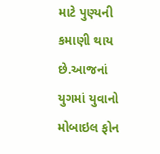માટે પુણ્યની કમાણી થાય છે.આજનાં યુગમાં યુવાનો મોબાઇલ ફોન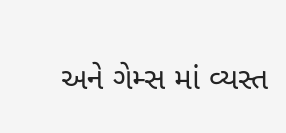અને ગેમ્સ માં વ્યસ્ત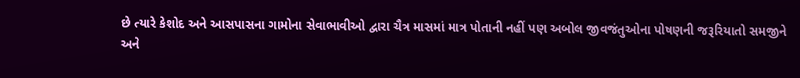છે ત્યારે કેશોદ અને આસપાસના ગામોના સેવાભાવીઓ દ્વારા ચૈત્ર માસમાં માત્ર પોતાની નહીં પણ અબોલ જીવજંતુઓના પોષણની જરૂરિયાતો સમજીને અને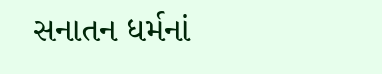સનાતન ધર્મનાં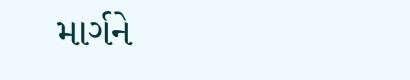માર્ગને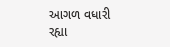આગળ વધારી રહ્યા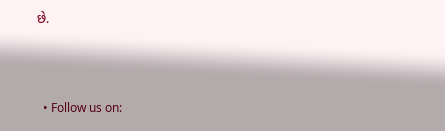છે.



  • Follow us on: